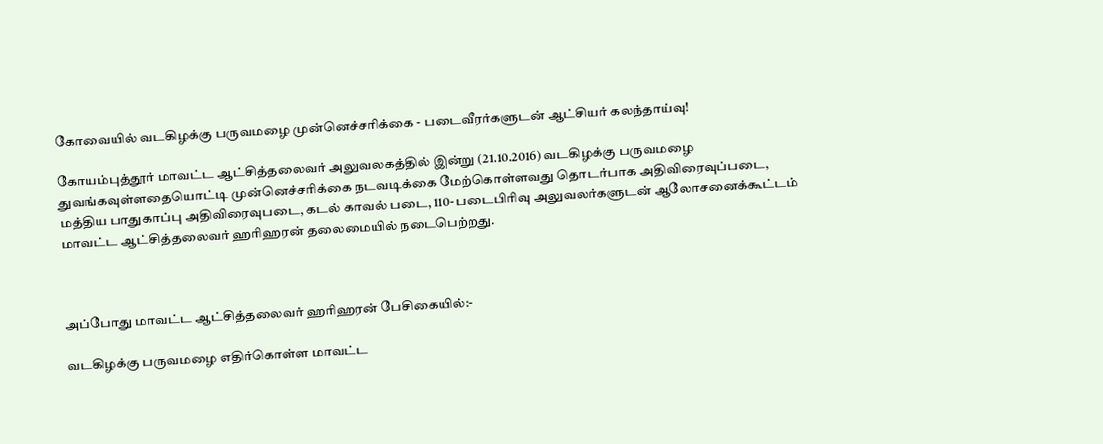கோவையில் வடகிழக்கு பருவமழை முன்னெச்சரிக்கை - படைவீரர்களுடன் ஆட்சியர் கலந்தாய்வு!

கோயம்புத்தூர் மாவட்ட ஆட்சித்தலைவர் அலுவலகத்தில் இன்று (21.10.2016) வடகிழக்கு பருவமழை துவங்கவுள்ளதையொட்டி முன்னெச்சரிக்கை நடவடிக்கை மேற்கொள்ளவது தொடர்பாக அதிவிரைவுப்படை, மத்திய பாதுகாப்பு அதிவிரைவுபடை, கடல் காவல் படை, 110- படைபிரிவு அலுவலர்களுடன் ஆலோசனைக்கூட்டம் மாவட்ட ஆட்சித்தலைவர் ஹரிஹரன் தலைமையில் நடைபெற்றது.



அப்போது மாவட்ட ஆட்சித்தலைவர் ஹரிஹரன் பேசிகையில்:-

வடகிழக்கு பருவமழை எதிர்கொள்ள மாவட்ட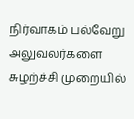நிர்வாகம் பல்வேறு அலுவலர்களை சுழற்ச்சி முறையில்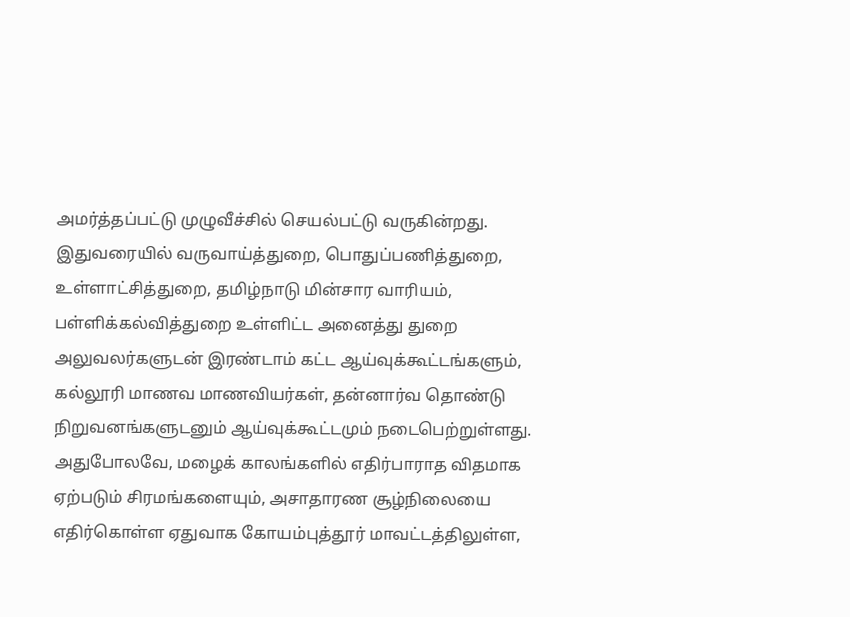அமர்த்தப்பட்டு முழுவீச்சில் செயல்பட்டு வருகின்றது. இதுவரையில் வருவாய்த்துறை, பொதுப்பணித்துறை, உள்ளாட்சித்துறை, தமிழ்நாடு மின்சார வாரியம், பள்ளிக்கல்வித்துறை உள்ளிட்ட அனைத்து துறை அலுவலர்களுடன் இரண்டாம் கட்ட ஆய்வுக்கூட்டங்களும், கல்லூரி மாணவ மாணவியர்கள், தன்னார்வ தொண்டு நிறுவனங்களுடனும் ஆய்வுக்கூட்டமும் நடைபெற்றுள்ளது. அதுபோலவே, மழைக் காலங்களில் எதிர்பாராத விதமாக ஏற்படும் சிரமங்களையும், அசாதாரண சூழ்நிலையை எதிர்கொள்ள ஏதுவாக கோயம்புத்தூர் மாவட்டத்திலுள்ள,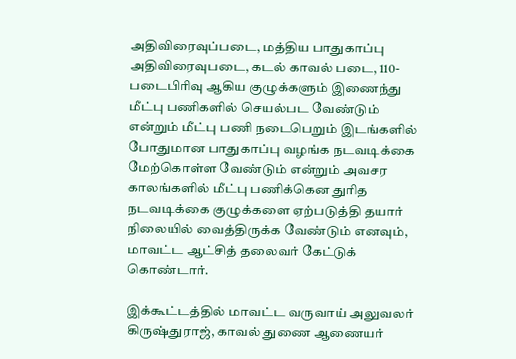அதிவிரைவுப்படை, மத்திய பாதுகாப்பு அதிவிரைவுபடை, கடல் காவல் படை, 110- படைபிரிவு ஆகிய குழுக்களும் இணைந்து மீட்பு பணிகளில் செயல்பட வேண்டும் என்றும் மீட்பு பணி நடைபெறும் இடங்களில் போதுமான பாதுகாப்பு வழங்க நடவடிக்கை மேற்கொள்ள வேண்டும் என்றும் அவசர காலங்களில் மீட்பு பணிக்கென துரித நடவடிக்கை குழுக்களை ஏற்படுத்தி தயார் நிலையில் வைத்திருக்க வேண்டும் எனவும், மாவட்ட ஆட்சித் தலைவர் கேட்டுக் கொண்டார்.

இக்கூட்டத்தில் மாவட்ட வருவாய் அலுவலர் கிருஷ்துராஜ், காவல் துணை ஆணையர்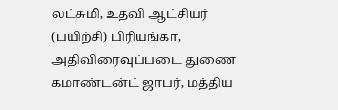லட்சுமி, உதவி ஆட்சியர் (பயிற்சி) பிரியங்கா, அதிவிரைவுப்படை துணை கமாண்டன்ட் ஜாபர், மத்திய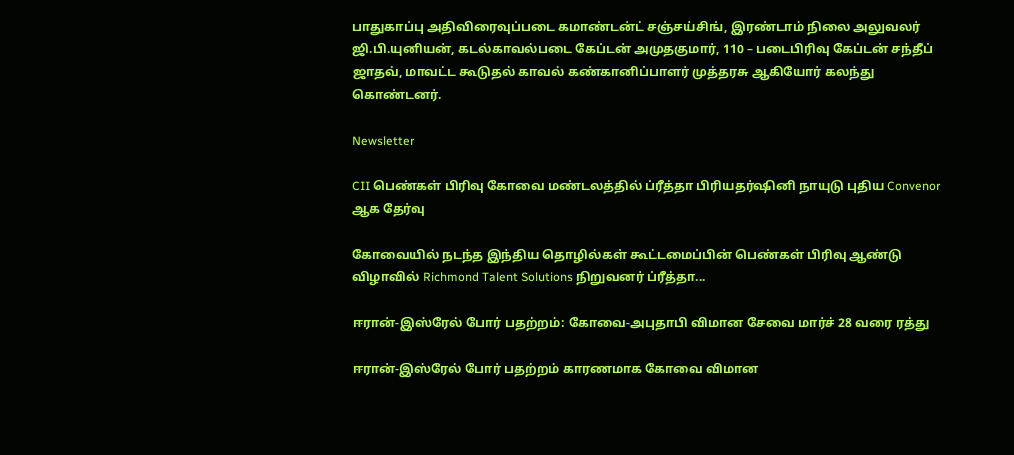பாதுகாப்பு அதிவிரைவுப்படை கமாண்டன்ட் சஞ்சய்சிங், இரண்டாம் நிலை அலுவலர் ஜி.பி.யுனியன், கடல்காவல்படை கேப்டன் அமுதகுமார், 110 – படைபிரிவு கேப்டன் சந்தீப் ஜாதவ், மாவட்ட கூடுதல் காவல் கண்கானிப்பாளர் முத்தரசு ஆகியோர் கலந்து கொண்டனர்.

Newsletter

CII பெண்கள் பிரிவு கோவை மண்டலத்தில் ப்ரீத்தா பிரியதர்ஷினி நாயுடு புதிய Convenor ஆக தேர்வு

கோவையில் நடந்த இந்திய தொழில்கள் கூட்டமைப்பின் பெண்கள் பிரிவு ஆண்டு விழாவில் Richmond Talent Solutions நிறுவனர் ப்ரீத்தா...

ஈரான்-இஸ்ரேல் போர் பதற்றம்: கோவை-அபுதாபி விமான சேவை மார்ச் 28 வரை ரத்து

ஈரான்-இஸ்ரேல் போர் பதற்றம் காரணமாக கோவை விமான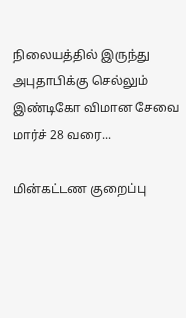நிலையத்தில் இருந்து அபுதாபிக்கு செல்லும் இண்டிகோ விமான சேவை மார்ச் 28 வரை...

மின்கட்டண குறைப்பு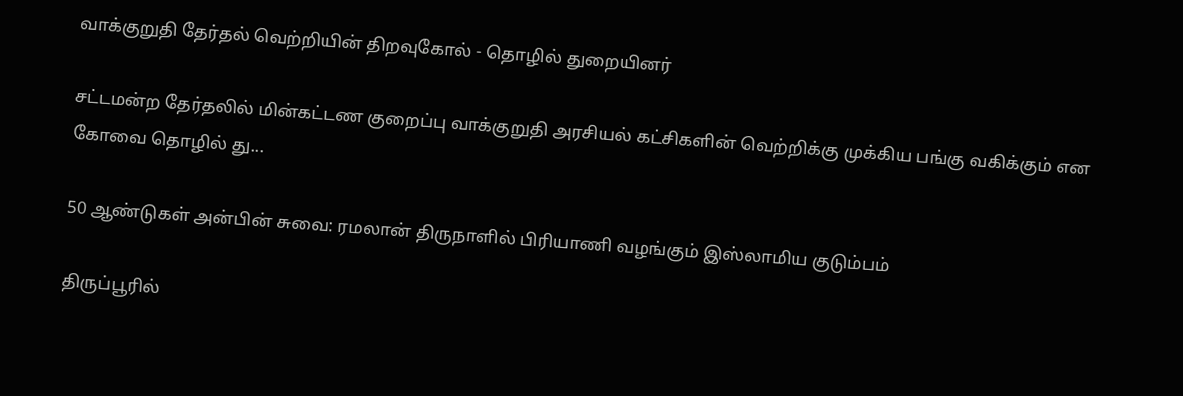வாக்குறுதி தேர்தல் வெற்றியின் திறவுகோல் - தொழில் துறையினர்

சட்டமன்ற தேர்தலில் மின்கட்டண குறைப்பு வாக்குறுதி அரசியல் கட்சிகளின் வெற்றிக்கு முக்கிய பங்கு வகிக்கும் என கோவை தொழில் து...

50 ஆண்டுகள் அன்பின் சுவை: ரமலான் திருநாளில் பிரியாணி வழங்கும் இஸ்லாமிய குடும்பம்

திருப்பூரில்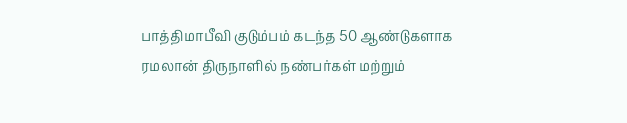பாத்திமாபீவி குடும்பம் கடந்த 50 ஆண்டுகளாக ரமலான் திருநாளில் நண்பர்கள் மற்றும்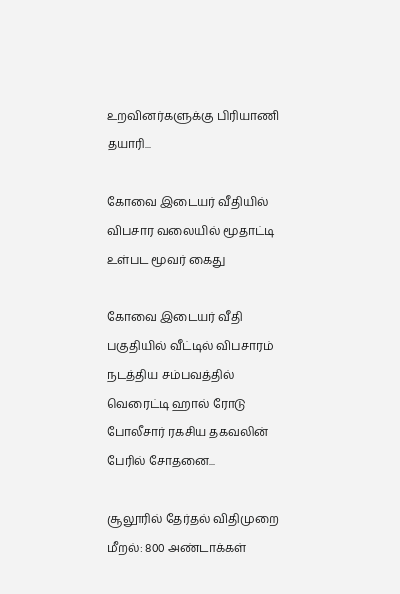உறவினர்களுக்கு பிரியாணி தயாரி...

கோவை இடையர் வீதியில் விபசார வலையில் மூதாட்டி உள்பட மூவர் கைது

கோவை இடையர் வீதி பகுதியில் வீட்டில் விபசாரம் நடத்திய சம்பவத்தில் வெரைட்டி ஹால் ரோடு போலீசார் ரகசிய தகவலின் பேரில் சோதனை...

சூலூரில் தேர்தல் விதிமுறை மீறல்: 800 அண்டாக்கள்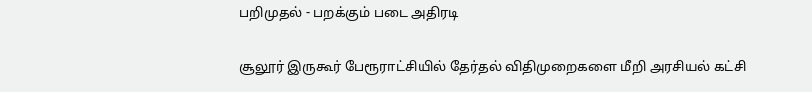பறிமுதல் - பறக்கும் படை அதிரடி

சூலூர் இருகூர் பேரூராட்சியில் தேர்தல் விதிமுறைகளை மீறி அரசியல் கட்சி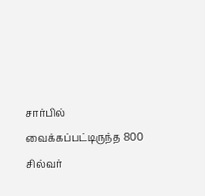சார்பில் வைக்கப்பட்டிருந்த 800 சில்வர்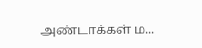அண்டாக்கள் ம...